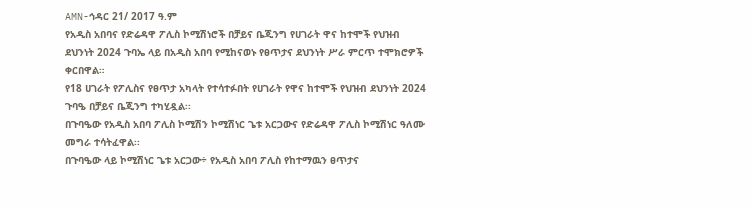AMN-ኅዳር 21/ 2017 ዓ.ም
የአዲስ አበባና የድሬዳዋ ፖሊስ ኮሚሽነሮች በቻይና ቤጂንግ የሀገራት ዋና ከተሞች የህዝብ ደህንነት 2024 ጉባኤ ላይ በአዲስ አበባ የሚከናወኑ የፀጥታና ደህንነት ሥራ ምርጥ ተሞክሮዎች ቀርበዋል።
የ18 ሀገራት የፖሊስና የፀጥታ አካላት የተሳተፉበት የሀገራት የዋና ከተሞች የህዝብ ደህንነት 2024 ጉባዔ በቻይና ቤጂንግ ተካሂዷል፡፡
በጉባዔው የአዲስ አበባ ፖሊስ ኮሚሽን ኮሚሽነር ጌቱ አርጋውና የድሬዳዋ ፖሊስ ኮሚሽነር ዓለሙ መግራ ተሳትፈዋል፡፡
በጉባዔው ላይ ኮሚሽነር ጌቱ አርጋው÷ የአዲስ አበባ ፖሊስ የከተማዉን ፀጥታና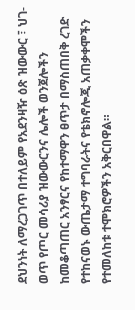ደህንነት ለማረጋገጥ በተለይም የአደንዛዥ ዕጽ ዝውውር ፣ ህገ-ወጥ የጦር መሳሪያ ዝውውርንና ሌሎች ወንጀሎችን ከመቆጣጠር አንፃርና የከተማዋን ፀጥታ በማስጠበቅ ረገድ የተከናወኑ ውጤታማ ተግባራትና የቴክኖሎጂ አጠቃቀሞችን የተመለከቱ ተሞክሮዎችን አቅርበዋል።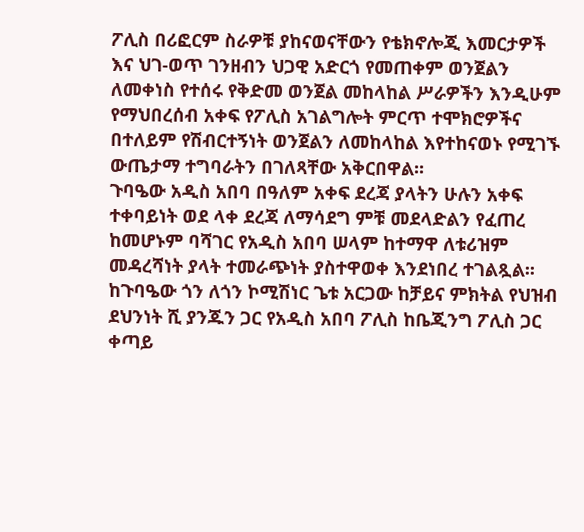ፖሊስ በሪፎርም ስራዎቹ ያከናወናቸውን የቴክኖሎጂ እመርታዎች እና ህገ-ወጥ ገንዘብን ህጋዊ አድርጎ የመጠቀም ወንጀልን ለመቀነስ የተሰሩ የቅድመ ወንጀል መከላከል ሥራዎችን እንዲሁም የማህበረሰብ አቀፍ የፖሊስ አገልግሎት ምርጥ ተሞክሮዎችና በተለይም የሽብርተኝነት ወንጀልን ለመከላከል እየተከናወኑ የሚገኙ ውጤታማ ተግባራትን በገለጻቸው አቅርበዋል፡፡
ጉባዔው አዲስ አበባ በዓለም አቀፍ ደረጃ ያላትን ሁሉን አቀፍ ተቀባይነት ወደ ላቀ ደረጃ ለማሳደግ ምቹ መደላድልን የፈጠረ ከመሆኑም ባሻገር የአዲስ አበባ ሠላም ከተማዋ ለቱሪዝም መዳረሻነት ያላት ተመራጭነት ያስተዋወቀ እንደነበረ ተገልጿል፡፡
ከጉባዔው ጎን ለጎን ኮሚሽነር ጌቱ አርጋው ከቻይና ምክትል የህዝብ ደህንነት ሺ ያንጁን ጋር የአዲስ አበባ ፖሊስ ከቤጂንግ ፖሊስ ጋር ቀጣይ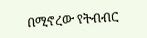በሚኖረው የትብብር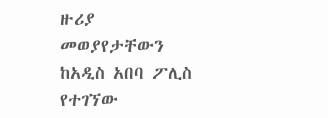ዙሪያ መወያየታቸውን ከአዲስ አበባ ፖሊስ የተገኘው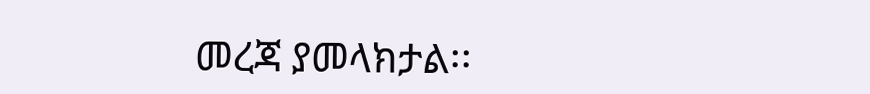መረጃ ያመላክታል፡፡